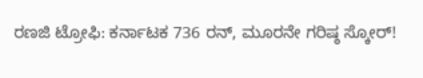ರಣಜಿ ಟ್ರೋಫಿ: ಕರ್ನಾಟಕ 736 ರನ್, ಮೂರನೇ ಗರಿಷ್ಠ ಸ್ಕೋರ್!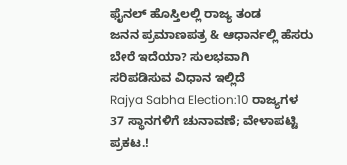ಫೈನಲ್ ಹೊಸ್ತಿಲಲ್ಲಿ ರಾಜ್ಯ ತಂಡ
ಜನನ ಪ್ರಮಾಣಪತ್ರ & ಆಧಾರ್ನಲ್ಲಿ ಹೆಸರು ಬೇರೆ ಇದೆಯಾ? ಸುಲಭವಾಗಿ ಸರಿಪಡಿಸುವ ವಿಧಾನ ಇಲ್ಲಿದೆ
Rajya Sabha Election:10 ರಾಜ್ಯಗಳ 37 ಸ್ಥಾನಗಳಿಗೆ ಚುನಾವಣೆ; ವೇಳಾಪಟ್ಟಿ ಪ್ರಕಟ.!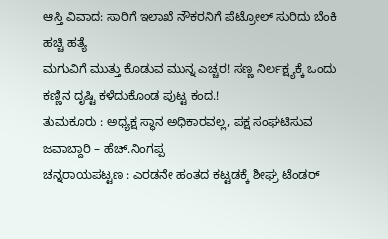ಆಸ್ತಿ ವಿವಾದ: ಸಾರಿಗೆ ಇಲಾಖೆ ನೌಕರನಿಗೆ ಪೆಟ್ರೋಲ್ ಸುರಿದು ಬೆಂಕಿ ಹಚ್ಚಿ ಹತ್ಯೆ
ಮಗುವಿಗೆ ಮುತ್ತು ಕೊಡುವ ಮುನ್ನ ಎಚ್ಚರ! ಸಣ್ಣ ನಿರ್ಲಕ್ಷ್ಯಕ್ಕೆ ಒಂದು ಕಣ್ಣಿನ ದೃಷ್ಟಿ ಕಳೆದುಕೊಂಡ ಪುಟ್ಟ ಕಂದ.!
ತುಮಕೂರು : ಅಧ್ಯಕ್ಷ ಸ್ಥಾನ ಅಧಿಕಾರವಲ್ಲ, ಪಕ್ಷ ಸಂಘಟಿಸುವ ಜವಾಬ್ದಾರಿ – ಹೆಚ್.ನಿಂಗಪ್ಪ
ಚನ್ನರಾಯಪಟ್ಟಣ : ಎರಡನೇ ಹಂತದ ಕಟ್ಟಡಕ್ಕೆ ಶೀಘ್ರ ಟೆಂಡರ್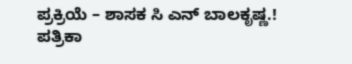ಪ್ರಕ್ರಿಯೆ – ಶಾಸಕ ಸಿ ಎನ್ ಬಾಲಕೃಷ್ಣ.!
ಪತ್ರಿಕಾ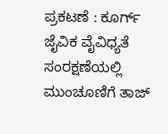ಪ್ರಕಟಣೆ : ಕೂರ್ಗ್ ಜೈವಿಕ ವೈವಿಧ್ಯತೆ ಸಂರಕ್ಷಣೆಯಲ್ಲಿ ಮುಂಚೂಣಿಗೆ ತಾಜ್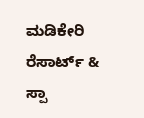ಮಡಿಕೇರಿ ರೆಸಾರ್ಟ್ & ಸ್ಪಾ